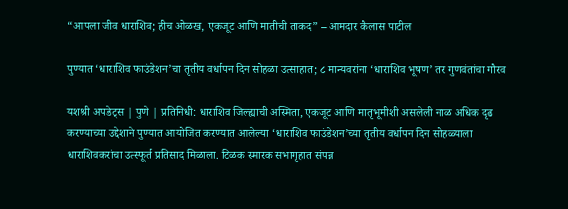“आपला जीव धाराशिव; हीच ओळख, एकजूट आणि मातीची ताकद” – आमदार कैलास पाटील

पुण्यात ‘धाराशिव फाउंडेशन’चा तृतीय वर्धापन दिन सोहळा उत्साहात; ८ मान्यवरांना ‘धाराशिव भूषण’ तर गुणवंतांचा गौरव

यशश्री अपडेट्स | पुणे | प्रतिनिधी: धाराशिव जिल्ह्याची अस्मिता, एकजूट आणि मातृभूमीशी असलेली नाळ अधिक दृढ करण्याच्या उद्देशाने पुण्यात आयोजित करण्यात आलेल्या ‘धाराशिव फाउंडेशन’च्या तृतीय वर्धापन दिन सोहळ्याला धाराशिवकरांचा उत्स्फूर्त प्रतिसाद मिळाला. टिळक स्मारक सभागृहात संपन्न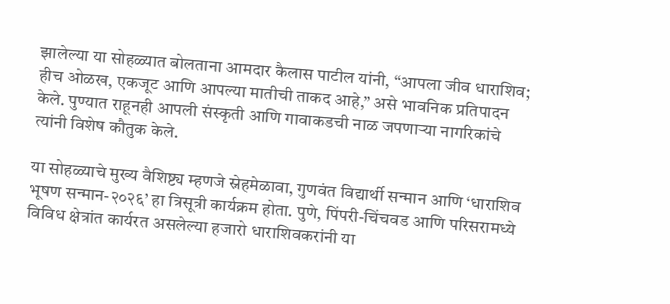झालेल्या या सोहळ्यात बोलताना आमदार कैलास पाटील यांनी, “आपला जीव धाराशिव; हीच ओळख, एकजूट आणि आपल्या मातीची ताकद आहे,” असे भावनिक प्रतिपादन केले. पुण्यात राहूनही आपली संस्कृती आणि गावाकडची नाळ जपणाऱ्या नागरिकांचे त्यांनी विशेष कौतुक केले.

या सोहळ्याचे मुख्य वैशिष्ट्य म्हणजे स्नेहमेळावा, गुणवंत विद्यार्थी सन्मान आणि ‘धाराशिव भूषण सन्मान-२०२६’ हा त्रिसूत्री कार्यक्रम होता. पुणे, पिंपरी-चिंचवड आणि परिसरामध्ये विविध क्षेत्रांत कार्यरत असलेल्या हजारो धाराशिवकरांनी या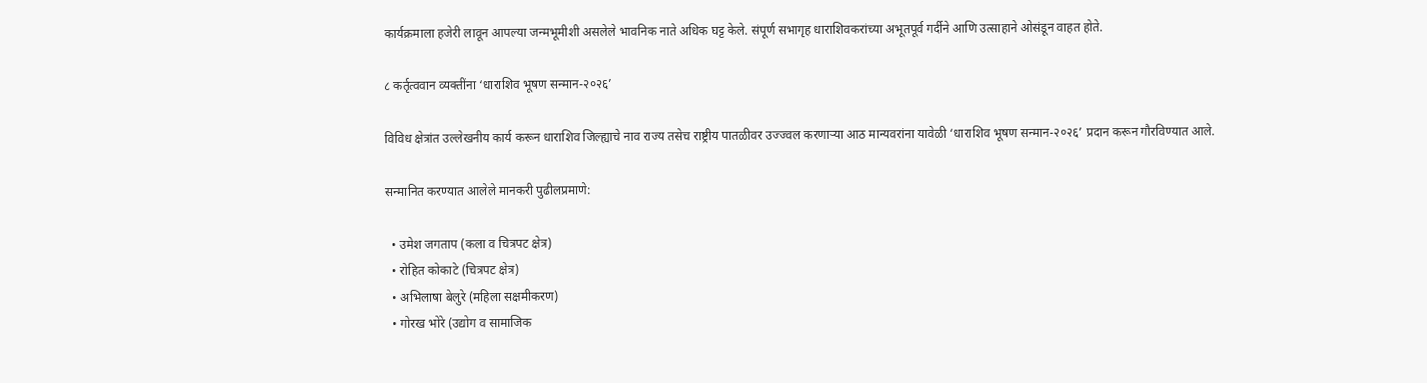कार्यक्रमाला हजेरी लावून आपल्या जन्मभूमीशी असलेले भावनिक नाते अधिक घट्ट केले. संपूर्ण सभागृह धाराशिवकरांच्या अभूतपूर्व गर्दीने आणि उत्साहाने ओसंडून वाहत होते.

८ कर्तृत्ववान व्यक्तींना ‘धाराशिव भूषण सन्मान-२०२६’

विविध क्षेत्रांत उल्लेखनीय कार्य करून धाराशिव जिल्ह्याचे नाव राज्य तसेच राष्ट्रीय पातळीवर उज्ज्वल करणाऱ्या आठ मान्यवरांना यावेळी ‘धाराशिव भूषण सन्मान-२०२६’ प्रदान करून गौरविण्यात आले.

सन्मानित करण्यात आलेले मानकरी पुढीलप्रमाणे:

  • उमेश जगताप (कला व चित्रपट क्षेत्र)
  • रोहित कोकाटे (चित्रपट क्षेत्र)
  • अभिलाषा बेलुरे (महिला सक्षमीकरण)
  • गोरख भोरे (उद्योग व सामाजिक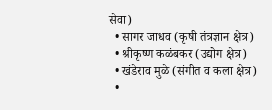सेवा)
  • सागर जाधव (कृषी तंत्रज्ञान क्षेत्र)
  • श्रीकृष्ण कळंबकर (उद्योग क्षेत्र)
  • खंडेराव मुळे (संगीत व कला क्षेत्र)
  •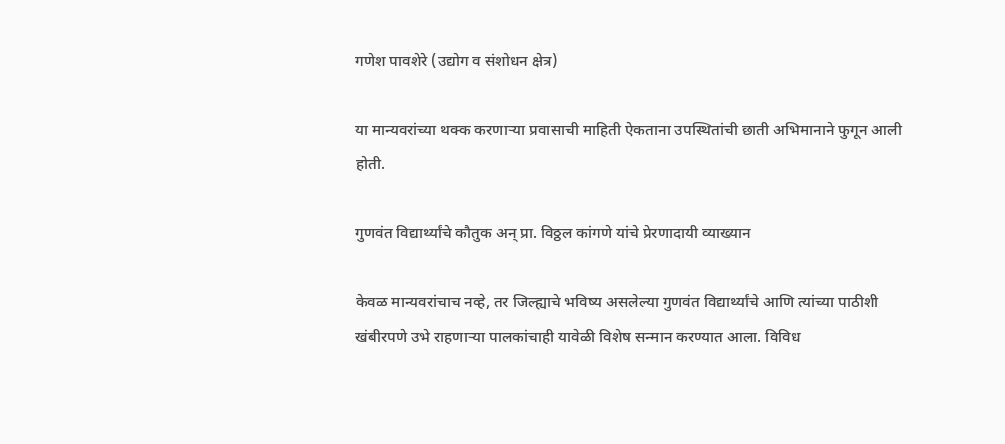गणेश पावशेरे (उद्योग व संशोधन क्षेत्र)

या मान्यवरांच्या थक्क करणाऱ्या प्रवासाची माहिती ऐकताना उपस्थितांची छाती अभिमानाने फुगून आली होती.

गुणवंत विद्यार्थ्यांचे कौतुक अन् प्रा. विठ्ठल कांगणे यांचे प्रेरणादायी व्याख्यान

केवळ मान्यवरांचाच नव्हे, तर जिल्ह्याचे भविष्य असलेल्या गुणवंत विद्यार्थ्यांचे आणि त्यांच्या पाठीशी खंबीरपणे उभे राहणाऱ्या पालकांचाही यावेळी विशेष सन्मान करण्यात आला. विविध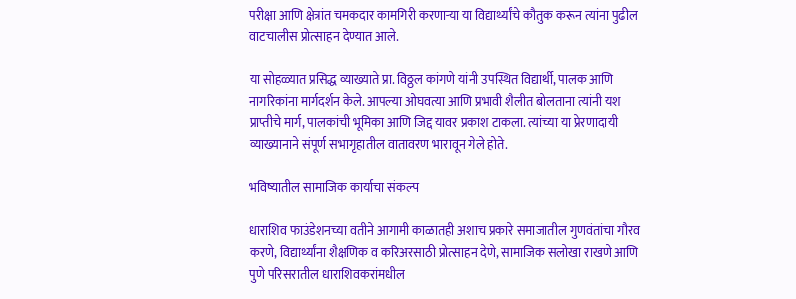परीक्षा आणि क्षेत्रांत चमकदार कामगिरी करणाऱ्या या विद्यार्थ्यांचे कौतुक करून त्यांना पुढील वाटचालीस प्रोत्साहन देण्यात आले.

या सोहळ्यात प्रसिद्ध व्याख्याते प्रा. विठ्ठल कांगणे यांनी उपस्थित विद्यार्थी, पालक आणि नागरिकांना मार्गदर्शन केले. आपल्या ओघवत्या आणि प्रभावी शैलीत बोलताना त्यांनी यश प्राप्तीचे मार्ग, पालकांची भूमिका आणि जिद्द यावर प्रकाश टाकला. त्यांच्या या प्रेरणादायी व्याख्यानाने संपूर्ण सभागृहातील वातावरण भारावून गेले होते.

भविष्यातील सामाजिक कार्याचा संकल्प

धाराशिव फाउंडेशनच्या वतीने आगामी काळातही अशाच प्रकारे समाजातील गुणवंतांचा गौरव करणे, विद्यार्थ्यांना शैक्षणिक व करिअरसाठी प्रोत्साहन देणे, सामाजिक सलोखा राखणे आणि पुणे परिसरातील धाराशिवकरांमधील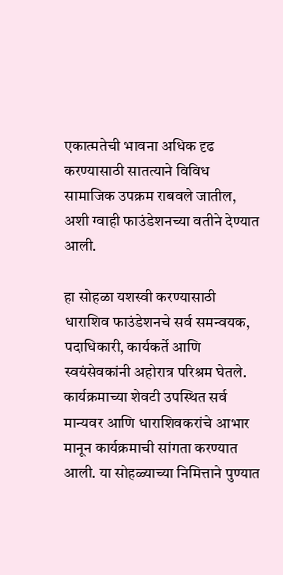एकात्मतेची भावना अधिक दृढ करण्यासाठी सातत्याने विविध सामाजिक उपक्रम राबवले जातील, अशी ग्वाही फाउंडेशनच्या वतीने देण्यात आली.

हा सोहळा यशस्वी करण्यासाठी धाराशिव फाउंडेशनचे सर्व समन्वयक, पदाधिकारी, कार्यकर्ते आणि स्वयंसेवकांनी अहोरात्र परिश्रम घेतले. कार्यक्रमाच्या शेवटी उपस्थित सर्व मान्यवर आणि धाराशिवकरांचे आभार मानून कार्यक्रमाची सांगता करण्यात आली. या सोहळ्याच्या निमित्ताने पुण्यात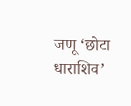जणू ‘छोटा धाराशिव’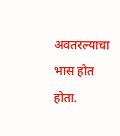अवतरल्याचा भास होत होता.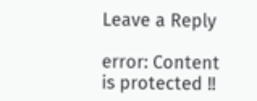Leave a Reply

error: Content is protected !!